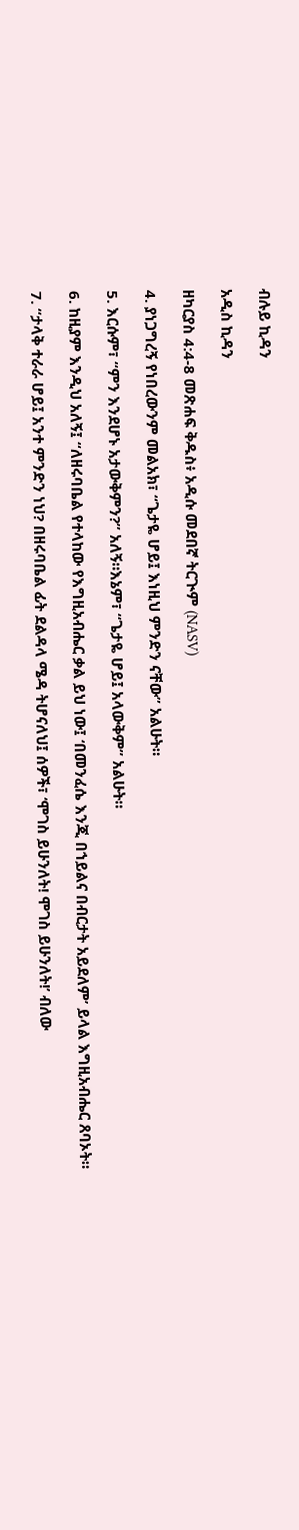ብሉይ ኪዳን

አዲስ ኪዳን

ዘካርያስ 4:4-8 መጽሐፍ ቅዱስ፥ አዲሱ መደበኛ ትርጒም (NASV)

4. ያነጋግረኝ የነበረውንም መልአክ፣ “ጌታዬ ሆይ፤ እነዚህ ምንድን ናቸው” አልሁት።

5. እርሱም፣ “ምን እንደሆኑ አታውቅምን?” አለኝ።እኔም፣ “ጌታዬ ሆይ፤ አላውቅም” አልሁት።

6. ከዚያም እንዲህ አለኝ፤ “ለዘሩባቤል የተላከው የእግዚአብሔር ቃል ይህ ነው፤ ‘በመንፈሴ እንጂ በኀይልና በብርታት አይደለም’ ይላል እግዚአብሔር ጸባኦት።

7. “ታላቅ ተራራ ሆይ፤ አንተ ምንድን ነህ? በዘሩባቤል ፊት ደልዳላ ሜዳ ትሆናለህ፤ ሰዎች፣ ‘ሞገስ ይሁንለት! ሞገስ ይሁንለት!’ ብለው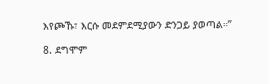እየጮኹ፣ እርሱ መደምደሚያውን ድንጋይ ያወጣል።”

8. ደግሞም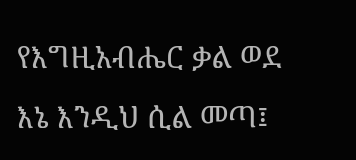የእግዚአብሔር ቃል ወደ እኔ እንዲህ ሲል መጣ፤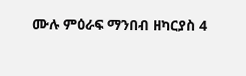ሙሉ ምዕራፍ ማንበብ ዘካርያስ 4